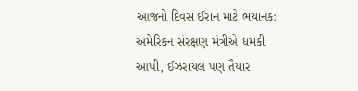આજનો દિવસ ઈરાન માટે ભયાનક: અમેરિકન સંરક્ષણ મંત્રીએ ધમકી આપી, ઈઝરાયલ પણ તૈયાર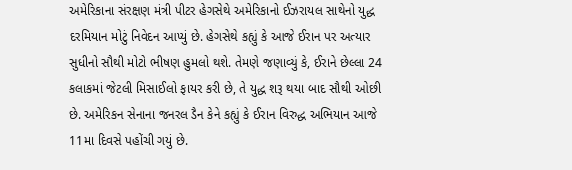અમેરિકાના સંરક્ષણ મંત્રી પીટર હેગસેથે અમેરિકાનો ઈઝરાયલ સાથેનો યુદ્ધ દરમિયાન મોટું નિવેદન આપ્યું છે. હેગસેથે કહ્યું કે આજે ઈરાન પર અત્યાર સુધીનો સૌથી મોટો ભીષણ હુમલો થશે. તેમણે જણાવ્યું કે, ઈરાને છેલ્લા 24 કલાકમાં જેટલી મિસાઈલો ફાયર કરી છે, તે યુદ્ધ શરૂ થયા બાદ સૌથી ઓછી છે. અમેરિકન સેનાના જનરલ ડૈન કેને કહ્યું કે ઈરાન વિરુદ્ધ અભિયાન આજે 11મા દિવસે પહોંચી ગયું છે.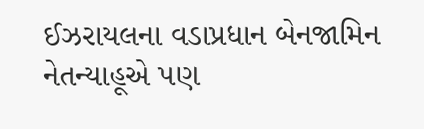ઈઝરાયલના વડાપ્રધાન બેનજામિન નેતન્યાહૂએ પણ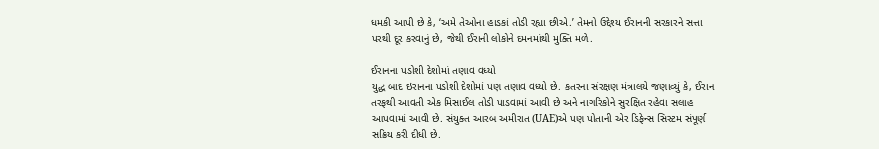ધમકી આપી છે કે, ‘અમે તેઓના હાડકાં તોડી રહ્યા છીએ.’ તેમનો ઉદ્દેશ્ય ઈરાનની સરકારને સત્તા પરથી દૂર કરવાનું છે, જેથી ઈરાની લોકોને દમનમાંથી મુક્તિ મળે.

ઈરાનના પડોશી દેશોમાં તણાવ વધ્યો
યુદ્ધ બાદ ઇરાનના પડોશી દેશોમાં પણ તણાવ વધ્યો છે. કતરના સંરક્ષણ મંત્રાલયે જણાવ્યું કે, ઈરાન તરફથી આવતી એક મિસાઈલ તોડી પાડવામાં આવી છે અને નાગરિકોને સુરક્ષિત રહેવા સલાહ આપવામાં આવી છે. સંયુક્ત આરબ અમીરાત (UAE)એ પણ પોતાની એર ડિફેન્સ સિસ્ટમ સંપૂર્ણ સક્રિય કરી દીધી છે.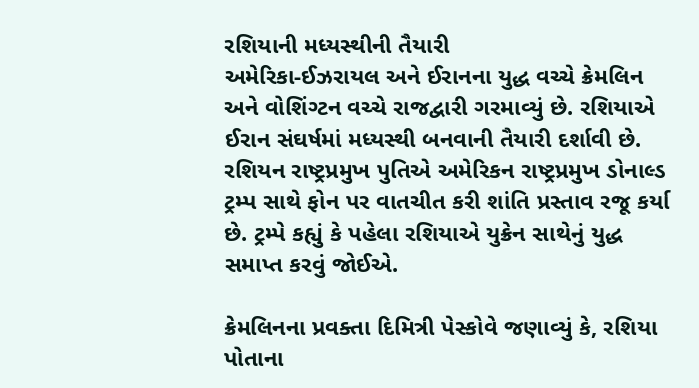રશિયાની મધ્યસ્થીની તૈયારી
અમેરિકા-ઈઝરાયલ અને ઈરાનના યુદ્ધ વચ્ચે ક્રેમલિન અને વોશિંગ્ટન વચ્ચે રાજદ્વારી ગરમાવ્યું છે. રશિયાએ ઈરાન સંઘર્ષમાં મધ્યસ્થી બનવાની તૈયારી દર્શાવી છે. રશિયન રાષ્ટ્રપ્રમુખ પુતિએ અમેરિકન રાષ્ટ્રપ્રમુખ ડોનાલ્ડ ટ્રમ્પ સાથે ફોન પર વાતચીત કરી શાંતિ પ્રસ્તાવ રજૂ કર્યા છે. ટ્રમ્પે કહ્યું કે પહેલા રશિયાએ યુક્રેન સાથેનું યુદ્ધ સમાપ્ત કરવું જોઈએ.

ક્રેમલિનના પ્રવક્તા દિમિત્રી પેસ્કોવે જણાવ્યું કે, રશિયા પોતાના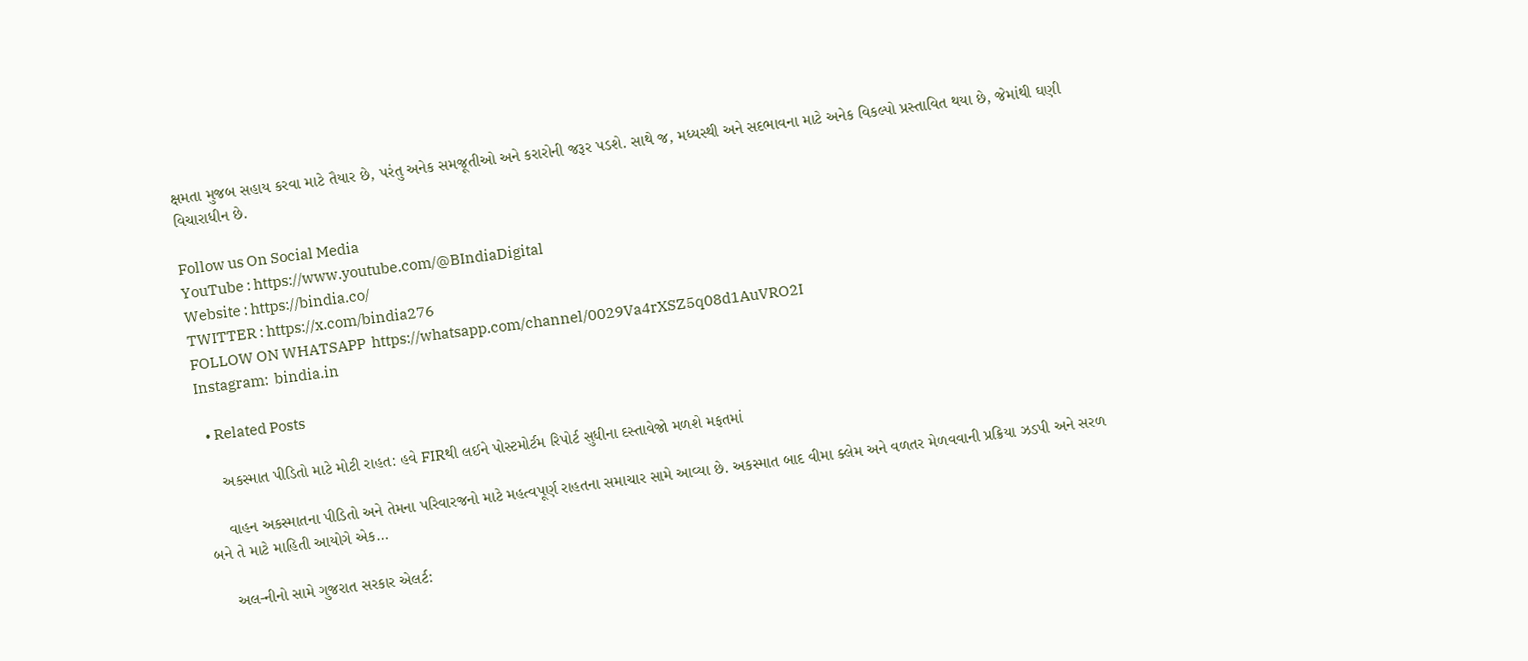ક્ષમતા મુજબ સહાય કરવા માટે તૈયાર છે, પરંતુ અનેક સમજૂતીઓ અને કરારોની જરૂર પડશે. સાથે જ, મધ્યસ્થી અને સદભાવના માટે અનેક વિકલ્પો પ્રસ્તાવિત થયા છે, જેમાંથી ઘણી વિચારાધીન છે.

Follow us On Social Media
YouTube : https://www.youtube.com/@BIndiaDigital
Website : https://bindia.co/
TWITTER : https://x.com/bindia276
FOLLOW ON WHATSAPP  https://whatsapp.com/channel/0029Va4rXSZ5q08d1AuVRO2I
Instagram:  bindia.in

  • Related Posts

    અકસ્માત પીડિતો માટે મોટી રાહત: હવે FIRથી લઈને પોસ્ટમોર્ટમ રિપોર્ટ સુધીના દસ્તાવેજો મળશે મફતમાં

    વાહન અકસ્માતના પીડિતો અને તેમના પરિવારજનો માટે મહત્વપૂર્ણ રાહતના સમાચાર સામે આવ્યા છે. અકસ્માત બાદ વીમા ક્લેમ અને વળતર મેળવવાની પ્રક્રિયા ઝડપી અને સરળ બને તે માટે માહિતી આયોગે એક…

    અલ-નીનો સામે ગુજરાત સરકાર એલર્ટ: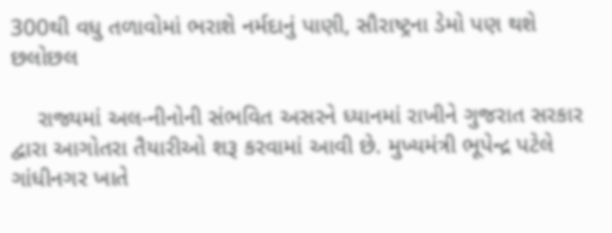300થી વધુ તળાવોમાં ભરાશે નર્મદાનું પાણી, સૌરાષ્ટ્રના ડેમો પણ થશે છલોછલ

    રાજ્યમાં અલ-નીનોની સંભવિત અસરને ધ્યાનમાં રાખીને ગુજરાત સરકાર દ્વારા આગોતરા તૈયારીઓ શરૂ કરવામાં આવી છે. મુખ્યમંત્રી ભૂપેન્દ્ર પટેલે ગાંધીનગર ખાતે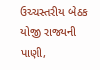ઉચ્ચસ્તરીય બેઠક યોજી રાજ્યની પાણી,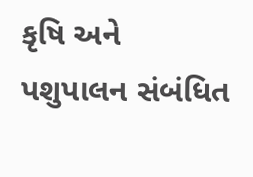કૃષિ અને પશુપાલન સંબંધિત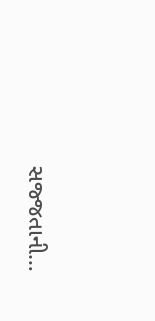સજ્જતાની…